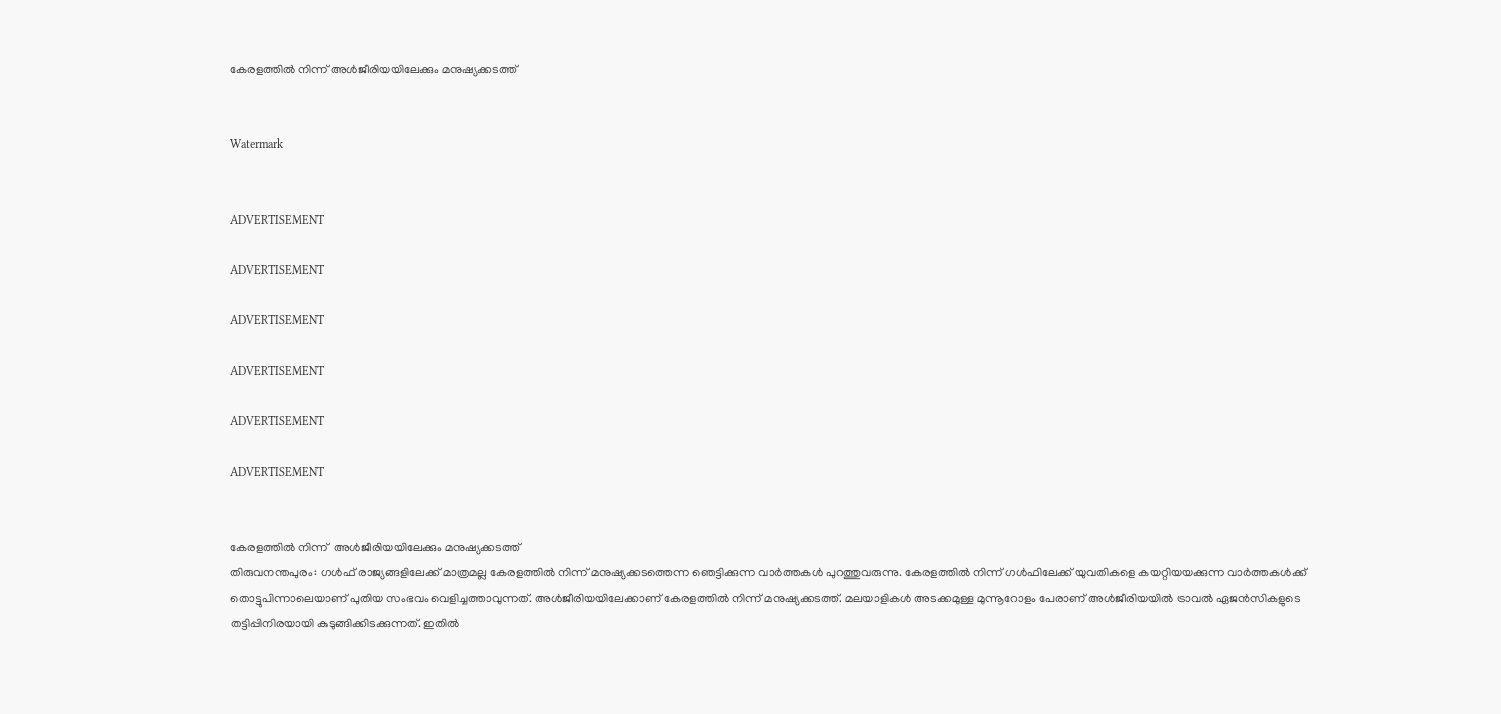കേരളത്തില്‍ നിന്ന് അള്‍ജീരിയയിലേക്കും മനുഷ്യക്കടത്ത്


Watermark


ADVERTISEMENT

ADVERTISEMENT

ADVERTISEMENT

ADVERTISEMENT

ADVERTISEMENT

ADVERTISEMENT


കേരളത്തില്‍ നിന്ന്  അള്‍ജീരിയയിലേക്കും മനുഷ്യക്കടത്ത്
തിരുവനന്തപുരം: ഗള്‍ഫ് രാജ്യങ്ങളിലേക്ക് മാത്രമല്ല കേരളത്തില്‍ നിന്ന് മനുഷ്യക്കടത്തെന്ന ഞെട്ടിക്കുന്ന വാര്‍ത്തകള്‍ പുറത്തുവരുന്നു. കേരളത്തില്‍ നിന്ന് ഗള്‍ഫിലേക്ക് യുവതികളെ കയറ്റിയയക്കുന്ന വാര്‍ത്തകള്‍ക്ക് തൊട്ടുപിന്നാലെയാണ് പുതിയ സംഭവം വെളിച്ചത്താവുന്നത്. അള്‍ജീരിയയിലേക്കാണ് കേരളത്തില്‍ നിന്ന് മനുഷ്യക്കടത്ത്. മലയാളികള്‍ അടക്കമുള്ള മുന്നൂറോളം പേരാണ് അള്‍ജീരിയയില്‍ ട്രാവല്‍ ഏജന്‍സികളുടെ തട്ടിപ്പിനിരയായി കുടുങ്ങിക്കിടക്കുന്നത്. ഇതില്‍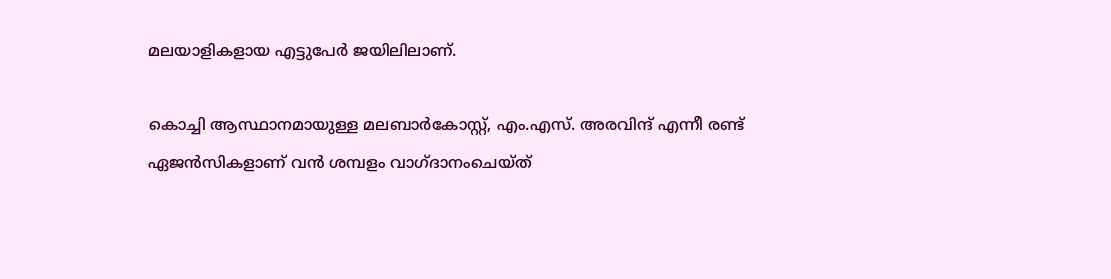മലയാളികളായ എട്ടുപേര്‍ ജയിലിലാണ്.

കൊച്ചി ആസ്ഥാനമായുള്ള മലബാര്‍കോസ്റ്റ്, എം.എസ്. അരവിന്ദ് എന്നീ രണ്ട് ഏജന്‍സികളാണ് വന്‍ ശമ്പളം വാഗ്ദാനംചെയ്ത്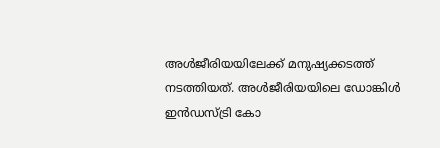അള്‍ജീരിയയിലേക്ക് മനുഷ്യക്കടത്ത് നടത്തിയത്. അള്‍ജീരിയയിലെ ഡോങ്കിള്‍ ഇന്‍ഡസ്ട്രി കോ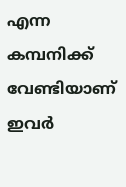എന്ന കമ്പനിക്ക് വേണ്ടിയാണ് ഇവര്‍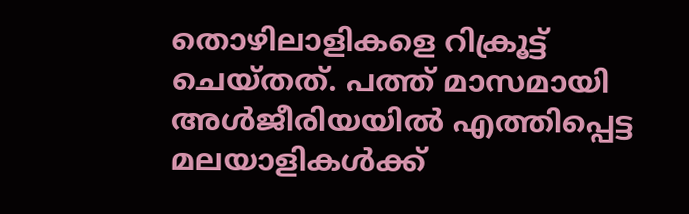തൊഴിലാളികളെ റിക്രൂട്ട് ചെയ്തത്. പത്ത് മാസമായി അള്‍ജീരിയയില്‍ എത്തിപ്പെട്ട മലയാളികള്‍ക്ക്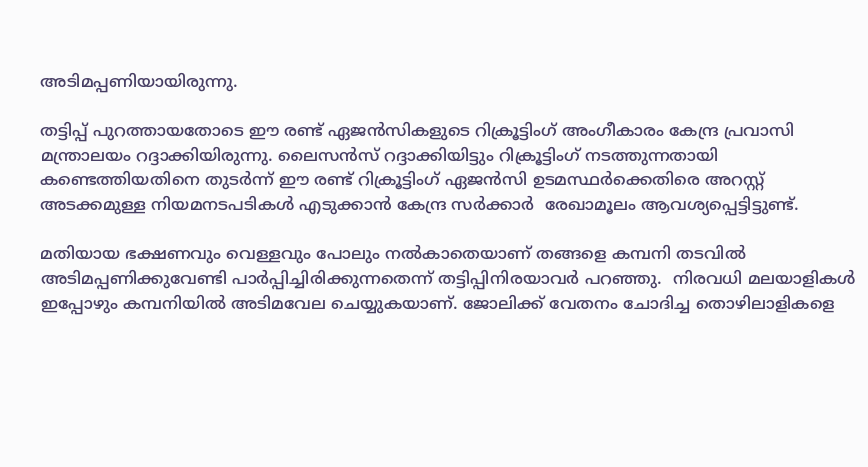അടിമപ്പണിയായിരുന്നു.

തട്ടിപ്പ് പുറത്തായതോടെ ഈ രണ്ട് ഏജന്‍സികളുടെ റിക്രൂട്ടിംഗ് അംഗീകാരം കേന്ദ്ര പ്രവാസി മന്ത്രാലയം റദ്ദാക്കിയിരുന്നു. ലൈസന്‍സ് റദ്ദാക്കിയിട്ടും റിക്രൂട്ടിംഗ് നടത്തുന്നതായി കണ്ടെത്തിയതിനെ തുടര്‍ന്ന് ഈ രണ്ട് റിക്രൂട്ടിംഗ് ഏജന്‍സി ഉടമസ്ഥര്‍ക്കെതിരെ അറസ്റ്റ് അടക്കമുള്ള നിയമനടപടികള്‍ എടുക്കാന്‍ കേന്ദ്ര സര്‍ക്കാര്‍  രേഖാമൂലം ആവശ്യപ്പെട്ടിട്ടുണ്ട്.

മതിയായ ഭക്ഷണവും വെള്ളവും പോലും നല്‍കാതെയാണ് തങ്ങളെ കമ്പനി തടവില്‍ അടിമപ്പണിക്കുവേണ്ടി പാര്‍പ്പിച്ചിരിക്കുന്നതെന്ന് തട്ടിപ്പിനിരയാവര്‍ പറഞ്ഞു.  നിരവധി മലയാളികള്‍ ഇപ്പോഴും കമ്പനിയില്‍ അടിമവേല ചെയ്യുകയാണ്. ജോലിക്ക് വേതനം ചോദിച്ച തൊഴിലാളികളെ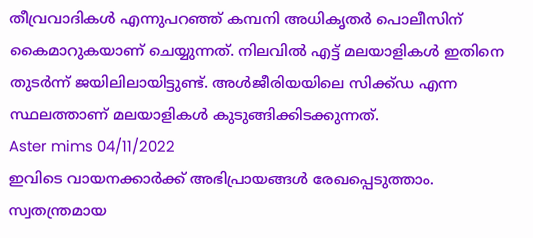തീവ്രവാദികള്‍ എന്നുപറഞ്ഞ് കമ്പനി അധികൃതര്‍ പൊലീസിന് കൈമാറുകയാണ് ചെയ്യുന്നത്. നിലവില്‍ എട്ട് മലയാളികള്‍ ഇതിനെ തുടര്‍ന്ന് ജയിലിലായിട്ടുണ്ട്. അള്‍ജീരിയയിലെ സിക്ക്ഡ എന്ന സ്ഥലത്താണ് മലയാളികള്‍ കുടുങ്ങിക്കിടക്കുന്നത്.
Aster mims 04/11/2022
ഇവിടെ വായനക്കാർക്ക് അഭിപ്രായങ്ങൾ രേഖപ്പെടുത്താം. സ്വതന്ത്രമായ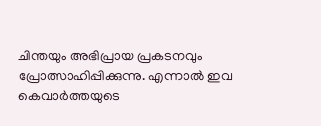ചിന്തയും അഭിപ്രായ പ്രകടനവും പ്രോത്സാഹിപ്പിക്കുന്നു. എന്നാൽ ഇവ കെവാർത്തയുടെ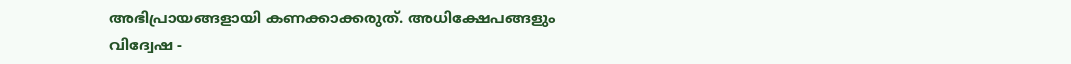അഭിപ്രായങ്ങളായി കണക്കാക്കരുത്. അധിക്ഷേപങ്ങളും വിദ്വേഷ -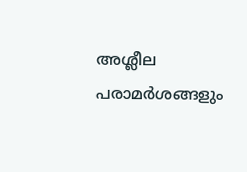അശ്ലീല പരാമർശങ്ങളും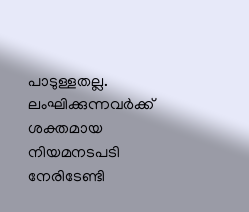പാടുള്ളതല്ല. ലംഘിക്കുന്നവർക്ക് ശക്തമായ നിയമനടപടി നേരിടേണ്ടി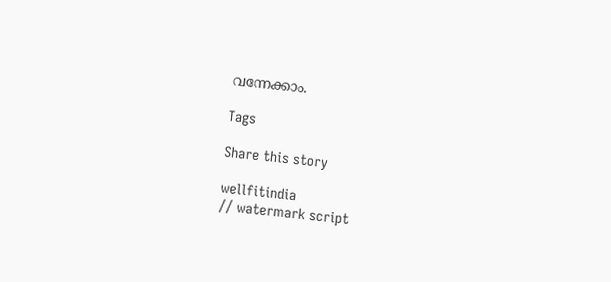വന്നേക്കാം.

Tags

Share this story

wellfitindia
// watermark script